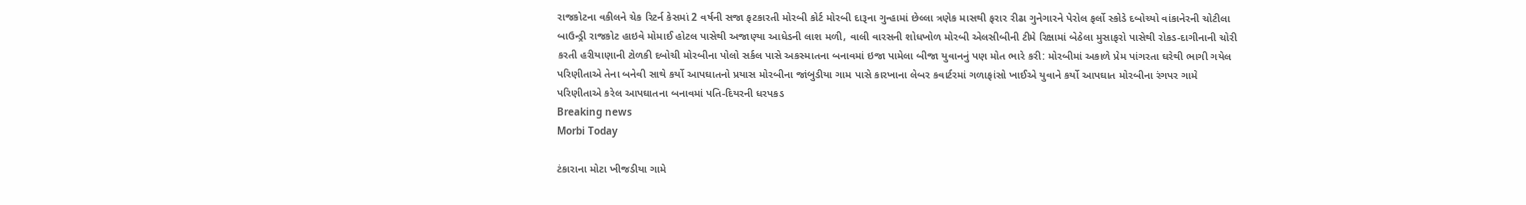રાજકોટના વકીલને ચેક રિટર્ન કેસમાં 2 વર્ષની સજા ફટકારતી મોરબી કોર્ટ મોરબી દારૂના ગુન્હામાં છેલ્લા ત્રણેક માસથી ફરાર રીઢા ગુનેગારને પેરોલ ફર્લો સ્કોડે દબોચ્યો વાંકાનેરની ચોટીલા બાઉન્ડ્રી રાજકોટ હાઇવે મોમાઈ હોટલ પાસેથી અજાણ્યા આધેડની લાશ મળી, વાલી વારસની શોધખોળ મોરબી એલસીબીની ટીમે રિક્ષામાં બેઠેલા મુસાફરો પાસેથી રોકડ-દાગીનાની ચોરી કરતી હરીયાણાની ટોળકી દબોચી મોરબીના પોલો સર્કલ પાસે અકસ્માતના બનાવમાં ઇજા પામેલા બીજા યુવાનનું પણ મોત ભારે કરી: મોરબીમાં અકાળે પ્રેમ પાંગરતા ઘરેથી ભાગી ગયેલ પરિણીતાએ તેના બનેવી સાથે કર્યો આપઘાતનો પ્રયાસ મોરબીના જાંબુડીયા ગામ પાસે કારખાના લેબર કવાર્ટરમાં ગળાફાંસો ખાઈએ યુવાને કર્યો આપઘાત મોરબીના રંગપર ગામે પરિણીતાએ કરેલ આપઘાતના બનાવમાં પતિ-દિયરની ધરપકડ
Breaking news
Morbi Today

ટંકારાના મોટા ખીજડીયા ગામે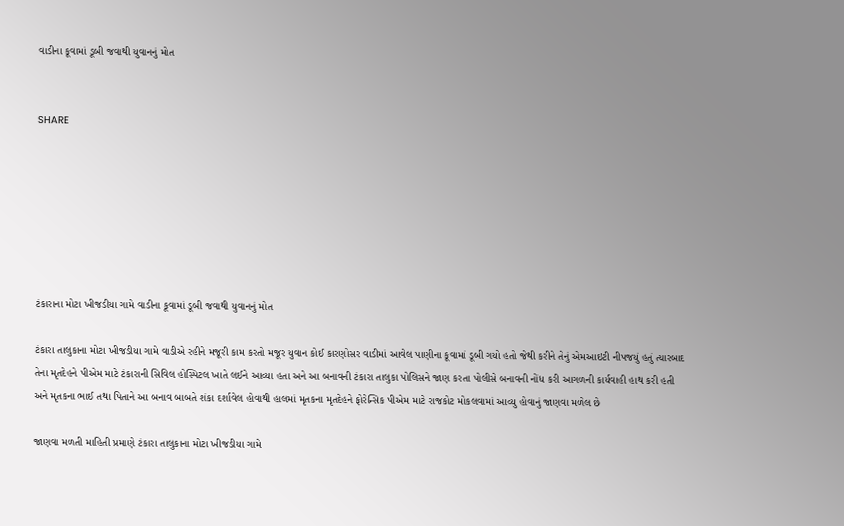વાડીના કૂવામાં ડૂબી જવાથી યુવાનનું મોત


SHARE







ટંકારાના મોટા ખીજડીયા ગામે વાડીના કૂવામાં ડૂબી જવાથી યુવાનનું મોત

ટંકારા તાલુકાના મોટા ખીજડીયા ગામે વાડીએ રહીને મજૂરી કામ કરતો મજૂર યુવાન કોઈ કારણોસર વાડીમાં આવેલ પાણીના કૂવામાં ડૂબી ગયો હતો જેથી કરીને તેનું એમઆઇટી નીપજયું હતું ત્યારબાદ તેના મૃતદેહને પીએમ માટે ટંકારાની સિવિલ હોસ્પિટલ ખાતે લઈને આવ્યા હતા અને આ બનાવની ટંકારા તાલુકા પોલિસને જાણ કરતા પોલીસે બનાવની નોંધ કરી આગળની કાર્યવાહી હાથ કરી હતી અને મૃતકના ભાઈ તથા પિતાને આ બનાવ બાબતે શંકા દર્શાવેલ હોવાથી હાલમાં મૃતકના મૃતદેહને ફોરેન્સિક પીએમ માટે રાજકોટ મોકલવામાં આવ્યુ હોવાનું જાણવા મળેલ છે

જાણવા મળતી માહિતી પ્રમાણે ટંકારા તાલુકાના મોટા ખીજડીયા ગામે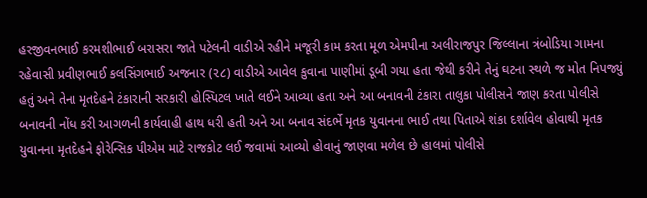હરજીવનભાઈ કરમશીભાઈ બરાસરા જાતે પટેલની વાડીએ રહીને મજૂરી કામ કરતા મૂળ એમપીના અલીરાજપુર જિલ્લાના ત્રંબોડિયા ગામના રહેવાસી પ્રવીણભાઈ કલસિંગભાઈ અજનાર (૨૮) વાડીએ આવેલ કુવાના પાણીમાં ડૂબી ગયા હતા જેથી કરીને તેનું ઘટના સ્થળે જ મોત નિપજ્યું હતું અને તેના મૃતદેહને ટંકારાની સરકારી હોસ્પિટલ ખાતે લઈને આવ્યા હતા અને આ બનાવની ટંકારા તાલુકા પોલીસને જાણ કરતા પોલીસે બનાવની નોંધ કરી આગળની કાર્યવાહી હાથ ધરી હતી અને આ બનાવ સંદર્ભે મૃતક યુવાનના ભાઈ તથા પિતાએ શંકા દર્શાવેલ હોવાથી મૃતક યુવાનના મૃતદેહને ફોરેન્સિક પીએમ માટે રાજકોટ લઈ જવામાં આવ્યો હોવાનું જાણવા મળેલ છે હાલમાં પોલીસે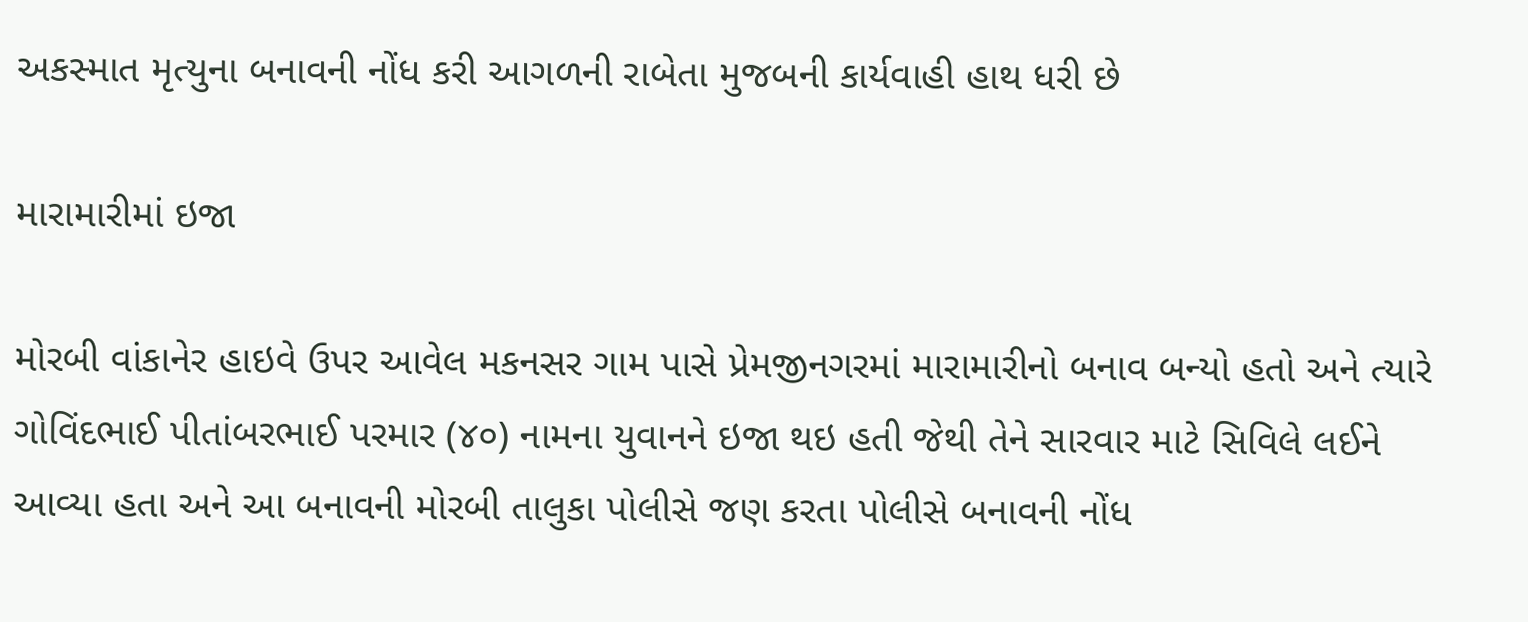અકસ્માત મૃત્યુના બનાવની નોંધ કરી આગળની રાબેતા મુજબની કાર્યવાહી હાથ ધરી છે

મારામારીમાં ઇજા

મોરબી વાંકાનેર હાઇવે ઉપર આવેલ મકનસર ગામ પાસે પ્રેમજીનગરમાં મારામારીનો બનાવ બન્યો હતો અને ત્યારે ગોવિંદભાઈ પીતાંબરભાઈ પરમાર (૪૦) નામના યુવાનને ઇજા થઇ હતી જેથી તેને સારવાર માટે સિવિલે લઈને આવ્યા હતા અને આ બનાવની મોરબી તાલુકા પોલીસે જણ કરતા પોલીસે બનાવની નોંધ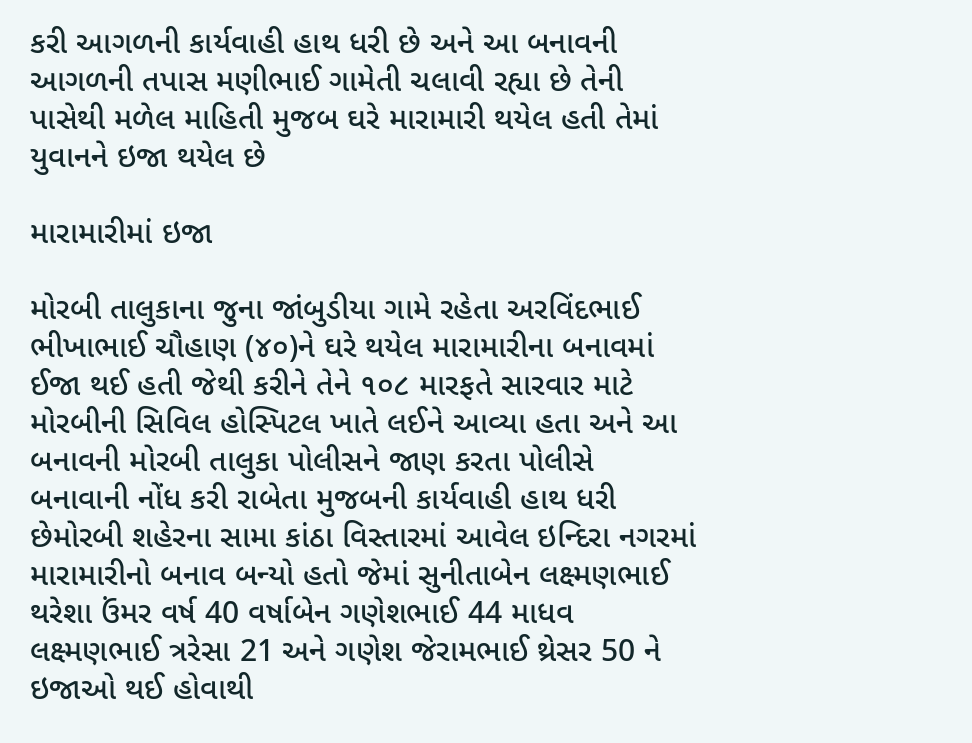કરી આગળની કાર્યવાહી હાથ ધરી છે અને આ બનાવની આગળની તપાસ મણીભાઈ ગામેતી ચલાવી રહ્યા છે તેની પાસેથી મળેલ માહિતી મુજબ ઘરે મારામારી થયેલ હતી તેમાં યુવાનને ઇજા થયેલ છે

મારામારીમાં ઇજા

મોરબી તાલુકાના જુના જાંબુડીયા ગામે રહેતા અરવિંદભાઈ ભીખાભાઈ ચૌહાણ (૪૦)ને ઘરે થયેલ મારામારીના બનાવમાં ઈજા થઈ હતી જેથી કરીને તેને ૧૦૮ મારફતે સારવાર માટે મોરબીની સિવિલ હોસ્પિટલ ખાતે લઈને આવ્યા હતા અને આ બનાવની મોરબી તાલુકા પોલીસને જાણ કરતા પોલીસે બનાવાની નોંધ કરી રાબેતા મુજબની કાર્યવાહી હાથ ધરી છેમોરબી શહેરના સામા કાંઠા વિસ્તારમાં આવેલ ઇન્દિરા નગરમાં મારામારીનો બનાવ બન્યો હતો જેમાં સુનીતાબેન લક્ષ્મણભાઈ થરેશા ઉંમર વર્ષ 40 વર્ષાબેન ગણેશભાઈ 44 માધવ લક્ષ્મણભાઈ ત્રરેસા 21 અને ગણેશ જેરામભાઈ થ્રેસર 50 ને ઇજાઓ થઈ હોવાથી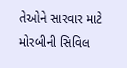તેઓને સારવાર માટે મોરબીની સિવિલ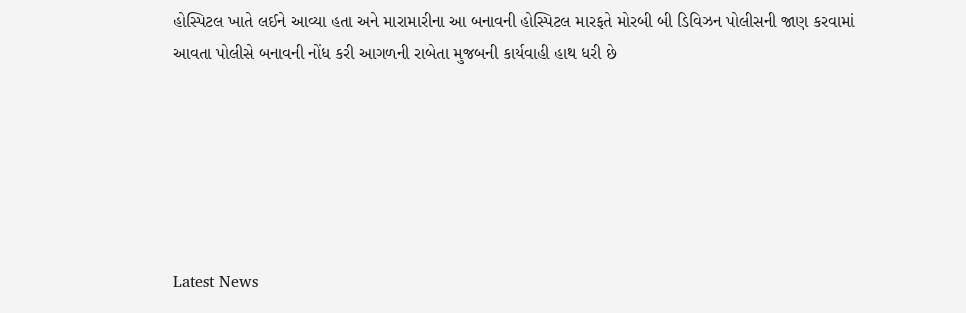હોસ્પિટલ ખાતે લઈને આવ્યા હતા અને મારામારીના આ બનાવની હોસ્પિટલ મારફતે મોરબી બી ડિવિઝન પોલીસની જાણ કરવામાં આવતા પોલીસે બનાવની નોંધ કરી આગળની રાબેતા મુજબની કાર્યવાહી હાથ ધરી છે






Latest News